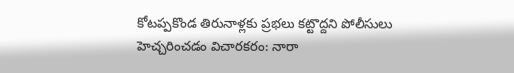కోటప్పకొండ తిరునాళ్లకు ప్రభలు కట్టొద్దని పోలీసులు హెచ్చరించడం విచారకరం: నారా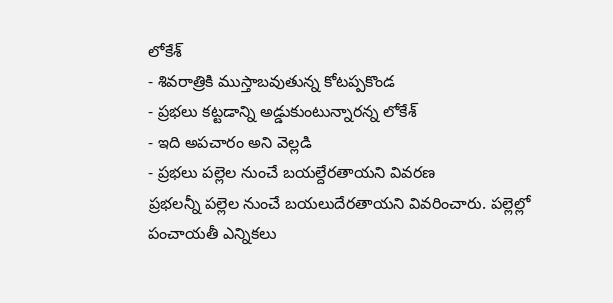లోకేశ్
- శివరాత్రికి ముస్తాబవుతున్న కోటప్పకొండ
- ప్రభలు కట్టడాన్ని అడ్డుకుంటున్నారన్న లోకేశ్
- ఇది అపచారం అని వెల్లడి
- ప్రభలు పల్లెల నుంచే బయల్దేరతాయని వివరణ
ప్రభలన్నీ పల్లెల నుంచే బయలుదేరతాయని వివరించారు. పల్లెల్లో పంచాయతీ ఎన్నికలు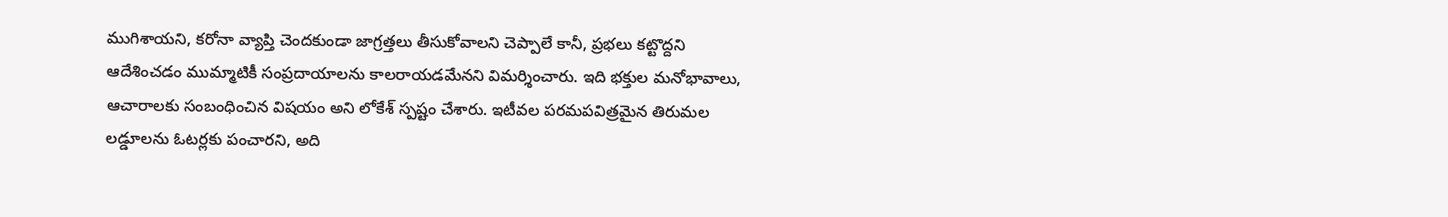ముగిశాయని, కరోనా వ్యాప్తి చెందకుండా జాగ్రత్తలు తీసుకోవాలని చెప్పాలే కానీ, ప్రభలు కట్టొద్దని ఆదేశించడం ముమ్మాటికీ సంప్రదాయాలను కాలరాయడమేనని విమర్శించారు. ఇది భక్తుల మనోభావాలు, ఆచారాలకు సంబంధించిన విషయం అని లోకేశ్ స్పష్టం చేశారు. ఇటీవల పరమపవిత్రమైన తిరుమల లడ్డూలను ఓటర్లకు పంచారని, అది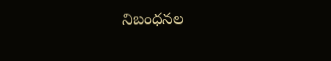నిబంధనల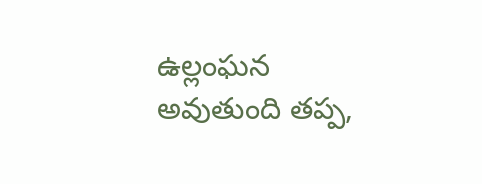ఉల్లంఘన అవుతుంది తప్ప,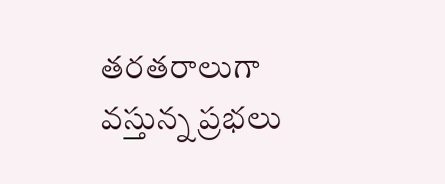తరతరాలుగా వస్తున్న ప్రభలు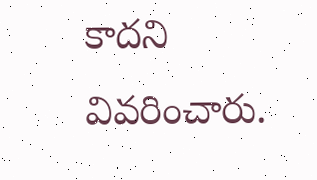కాదని వివరించారు.